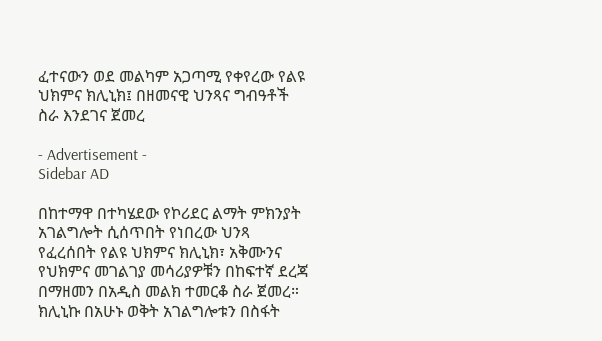ፈተናውን ወደ መልካም አጋጣሚ የቀየረው የልዩ ህክምና ክሊኒክ፤ በዘመናዊ ህንጻና ግብዓቶች ስራ እንደገና ጀመረ

- Advertisement -
Sidebar AD

በከተማዋ በተካሄደው የኮሪደር ልማት ምክንያት አገልግሎት ሲሰጥበት የነበረው ህንጻ የፈረሰበት የልዩ ህክምና ክሊኒክ፣ አቅሙንና የህክምና መገልገያ መሳሪያዎቹን በከፍተኛ ደረጃ በማዘመን በአዲስ መልክ ተመርቆ ስራ ጀመረ።
ክሊኒኩ በአሁኑ ወቅት አገልግሎቱን በስፋት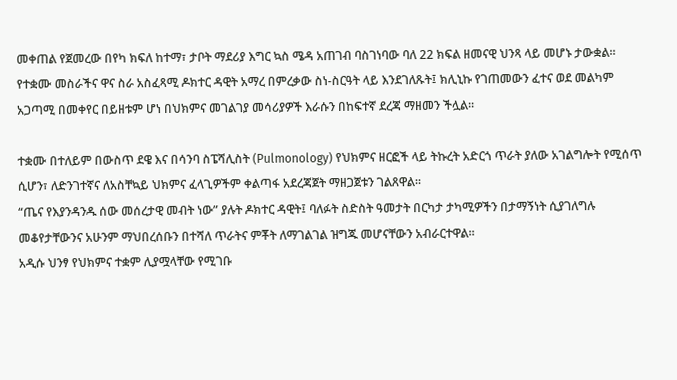መቀጠል የጀመረው በየካ ክፍለ ከተማ፣ ታቦት ማደሪያ እግር ኳስ ሜዳ አጠገብ ባስገነባው ባለ 22 ክፍል ዘመናዊ ህንጻ ላይ መሆኑ ታውቋል።
የተቋሙ መስራችና ዋና ስራ አስፈጻሚ ዶክተር ዳዊት አማረ በምረቃው ስነ-ስርዓት ላይ እንደገለጹት፤ ክሊኒኩ የገጠመውን ፈተና ወደ መልካም አጋጣሚ በመቀየር በይዘቱም ሆነ በህክምና መገልገያ መሳሪያዎች እራሱን በከፍተኛ ደረጃ ማዘመን ችሏል።

ተቋሙ በተለይም በውስጥ ደዌ እና በሳንባ ስፔሻሊስት (Pulmonology) የህክምና ዘርፎች ላይ ትኩረት አድርጎ ጥራት ያለው አገልግሎት የሚሰጥ ሲሆን፣ ለድንገተኛና ለአስቸኳይ ህክምና ፈላጊዎችም ቀልጣፋ አደረጃጀት ማዘጋጀቱን ገልጸዋል።
“ጤና የእያንዳንዱ ሰው መሰረታዊ መብት ነው” ያሉት ዶክተር ዳዊት፤ ባለፉት ስድስት ዓመታት በርካታ ታካሚዎችን በታማኝነት ሲያገለግሉ መቆየታቸውንና አሁንም ማህበረሰቡን በተሻለ ጥራትና ምቾት ለማገልገል ዝግጁ መሆናቸውን አብራርተዋል።
አዲሱ ህንፃ የህክምና ተቋም ሊያሟላቸው የሚገቡ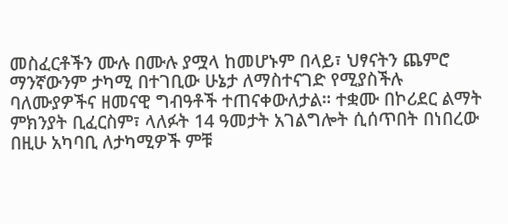መስፈርቶችን ሙሉ በሙሉ ያሟላ ከመሆኑም በላይ፣ ህፃናትን ጨምሮ ማንኛውንም ታካሚ በተገቢው ሁኔታ ለማስተናገድ የሚያስችሉ ባለሙያዎችና ዘመናዊ ግብዓቶች ተጠናቀውለታል። ተቋሙ በኮሪደር ልማት ምክንያት ቢፈርስም፣ ላለፉት 14 ዓመታት አገልግሎት ሲሰጥበት በነበረው በዚሁ አካባቢ ለታካሚዎች ምቹ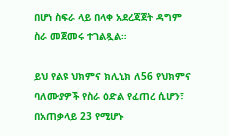በሆነ ስፍራ ላይ በላቀ አደረጃጀት ዳግም ስራ መጀመሩ ተገልጿል።

ይህ የልዩ ህክምና ክሊኒክ ለ56 የህክምና ባለሙያዎች የስራ ዕድል የፈጠረ ሲሆን፣ በአጠቃላይ 23 የሚሆኑ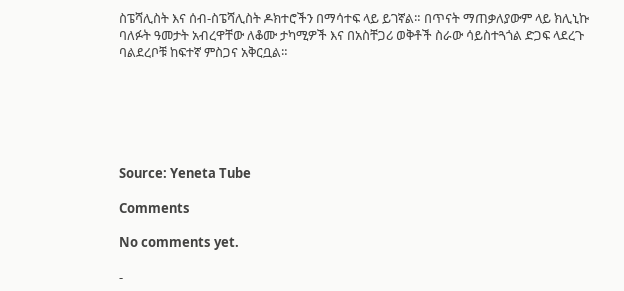ስፔሻሊስት እና ሰብ-ስፔሻሊስት ዶክተሮችን በማሳተፍ ላይ ይገኛል። በጥናት ማጠቃለያውም ላይ ክሊኒኩ ባለፉት ዓመታት አብረዋቸው ለቆሙ ታካሚዎች እና በአስቸጋሪ ወቅቶች ስራው ሳይስተጓጎል ድጋፍ ላደረጉ ባልደረቦቹ ከፍተኛ ምስጋና አቅርቧል።






Source: Yeneta Tube

Comments

No comments yet.

-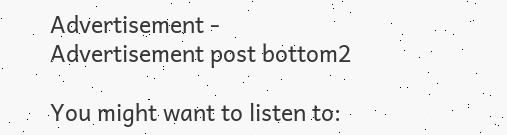Advertisement -
Advertisement post bottom2

You might want to listen to: